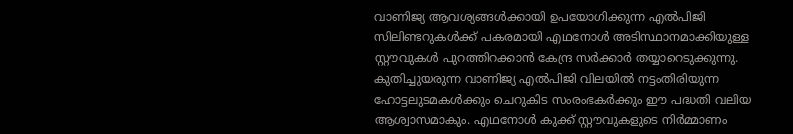വാണിജ്യ ആവശ്യങ്ങൾക്കായി ഉപയോഗിക്കുന്ന എൽപിജി സിലിണ്ടറുകൾക്ക് പകരമായി എഥനോൾ അടിസ്ഥാനമാക്കിയുള്ള സ്റ്റൗവുകൾ പുറത്തിറക്കാൻ കേന്ദ്ര സർക്കാർ തയ്യാറെടുക്കുന്നു. കുതിച്ചുയരുന്ന വാണിജ്യ എൽപിജി വിലയിൽ നട്ടംതിരിയുന്ന ഹോട്ടലുടമകൾക്കും ചെറുകിട സംരംഭകർക്കും ഈ പദ്ധതി വലിയ ആശ്വാസമാകും. എഥനോൾ കുക്ക് സ്റ്റൗവുകളുടെ നിർമ്മാണം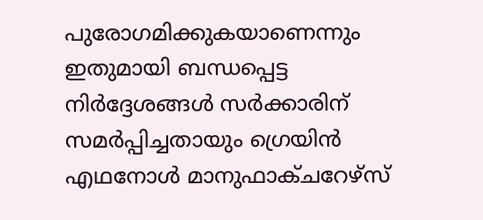പുരോഗമിക്കുകയാണെന്നും ഇതുമായി ബന്ധപ്പെട്ട നിർദ്ദേശങ്ങൾ സർക്കാരിന് സമർപ്പിച്ചതായും ഗ്രെയിൻ എഥനോൾ മാനുഫാക്ചറേഴ്സ്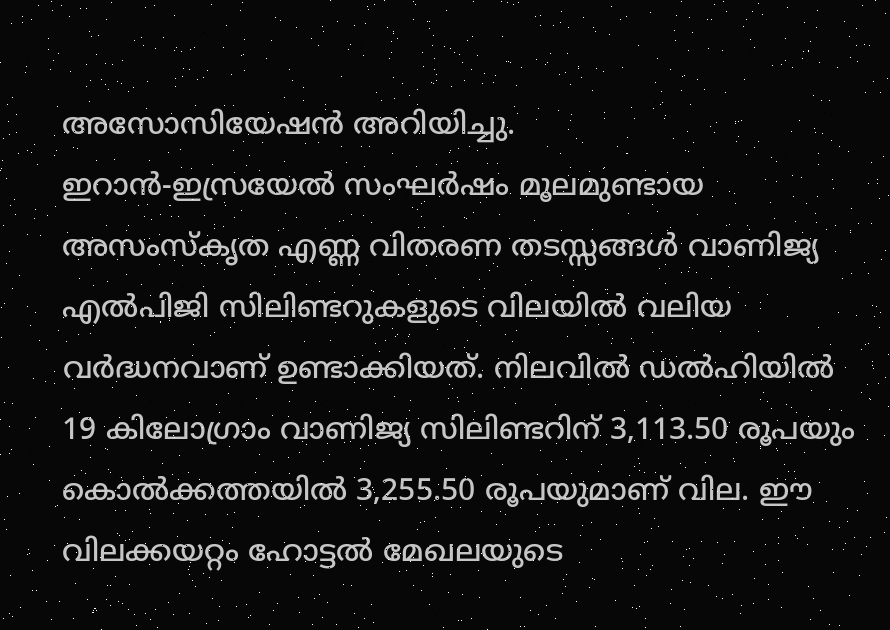അസോസിയേഷൻ അറിയിച്ചു.
ഇറാൻ-ഇസ്രയേൽ സംഘർഷം മൂലമുണ്ടായ അസംസ്കൃത എണ്ണ വിതരണ തടസ്സങ്ങൾ വാണിജ്യ എൽപിജി സിലിണ്ടറുകളുടെ വിലയിൽ വലിയ വർദ്ധനവാണ് ഉണ്ടാക്കിയത്. നിലവിൽ ഡൽഹിയിൽ 19 കിലോഗ്രാം വാണിജ്യ സിലിണ്ടറിന് 3,113.50 രൂപയും കൊൽക്കത്തയിൽ 3,255.50 രൂപയുമാണ് വില. ഈ വിലക്കയറ്റം ഹോട്ടൽ മേഖലയുടെ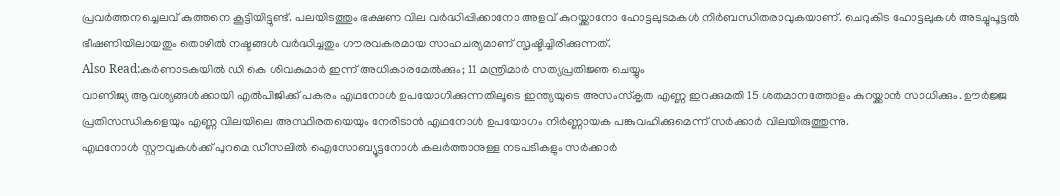പ്രവർത്തനച്ചെലവ് കുത്തനെ കൂട്ടിയിട്ടുണ്ട്. പലയിടത്തും ഭക്ഷണ വില വർദ്ധിപ്പിക്കാനോ അളവ് കുറയ്ക്കാനോ ഹോട്ടലുടമകൾ നിർബന്ധിതരാവുകയാണ്. ചെറുകിട ഹോട്ടലുകൾ അടച്ചുപൂട്ടൽ ഭീഷണിയിലായതും തൊഴിൽ നഷ്ടങ്ങൾ വർദ്ധിച്ചതും ഗൗരവകരമായ സാഹചര്യമാണ് സൃഷ്ടിച്ചിരിക്കുന്നത്.
Also Read:കർണാടകയിൽ ഡി കെ ശിവകുമാർ ഇന്ന് അധികാരമേൽക്കും; 11 മന്ത്രിമാർ സത്യപ്രതിജ്ഞ ചെയ്യും
വാണിജ്യ ആവശ്യങ്ങൾക്കായി എൽപിജിക്ക് പകരം എഥനോൾ ഉപയോഗിക്കുന്നതിലൂടെ ഇന്ത്യയുടെ അസംസ്കൃത എണ്ണ ഇറക്കുമതി 15 ശതമാനത്തോളം കുറയ്ക്കാൻ സാധിക്കും. ഊർജ്ജ പ്രതിസന്ധികളെയും എണ്ണ വിലയിലെ അസ്ഥിരതയെയും നേരിടാൻ എഥനോൾ ഉപയോഗം നിർണ്ണായക പങ്കുവഹിക്കുമെന്ന് സർക്കാർ വിലയിരുത്തുന്നു.
എഥനോൾ സ്റ്റൗവുകൾക്ക് പുറമെ ഡീസലിൽ ഐസോബ്യൂട്ടനോൾ കലർത്താനുള്ള നടപടികളും സർക്കാർ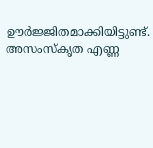ഊർജ്ജിതമാക്കിയിട്ടുണ്ട്. അസംസ്കൃത എണ്ണ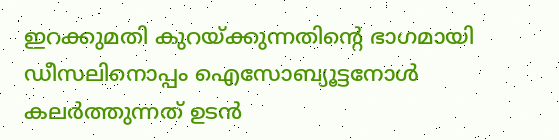ഇറക്കുമതി കുറയ്ക്കുന്നതിന്റെ ഭാഗമായി ഡീസലിനൊപ്പം ഐസോബ്യൂട്ടനോൾ കലർത്തുന്നത് ഉടൻ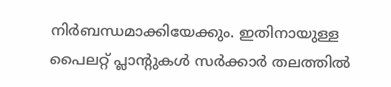നിർബന്ധമാക്കിയേക്കും. ഇതിനായുള്ള പൈലറ്റ് പ്ലാന്റുകൾ സർക്കാർ തലത്തിൽ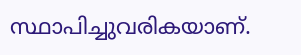സ്ഥാപിച്ചുവരികയാണ്.